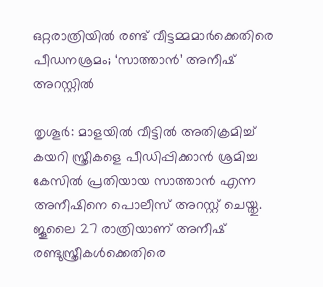ഒറ്റരാത്രിയിൽ രണ്ട് വീട്ടമ്മമാർക്കെതിരെ പീഡനശ്രമം; ‘സാത്താൻ’ അനീഷ് അറസ്റ്റിൽ

തൃശൂർ: മാളയിൽ വീട്ടിൽ അതിക്രമിച്ച് കയറി സ്ത്രീകളെ പീഡിപ്പിക്കാൻ ശ്രമിച്ച കേസിൽ പ്രതിയായ സാത്താൻ എന്ന അനീഷിനെ പൊലീസ് അറസ്റ്റ് ചെയ്തു.  ജൂലൈ 27 രാത്രിയാണ് അനീഷ് രണ്ടുസ്ത്രീകൾക്കെതിരെ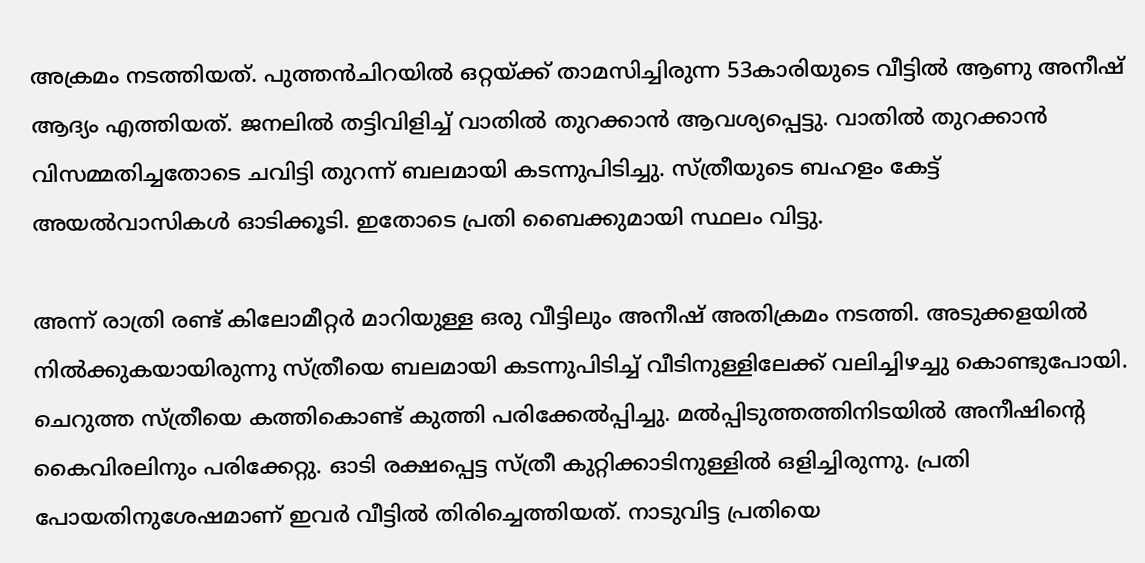അക്രമം നടത്തിയത്. പുത്തൻചിറയിൽ ഒറ്റയ്ക്ക് താമസിച്ചിരുന്ന 53കാരിയുടെ വീട്ടിൽ ആണു അനീഷ് ആദ്യം എത്തിയത്. ജനലിൽ തട്ടിവിളിച്ച് വാതിൽ തുറക്കാൻ ആവശ്യപ്പെട്ടു. വാതിൽ തുറക്കാൻ വിസമ്മതിച്ചതോടെ ചവിട്ടി തുറന്ന് ബലമായി കടന്നുപിടിച്ചു. സ്ത്രീയുടെ ബഹളം കേട്ട് അയൽവാസികൾ ഓടിക്കൂടി. ഇതോടെ പ്രതി ബൈക്കുമായി സ്ഥലം വിട്ടു.

അന്ന് രാത്രി രണ്ട് കിലോമീറ്റർ മാറിയുള്ള ഒരു വീട്ടിലും അനീഷ് അതിക്രമം നടത്തി. അടുക്കളയിൽ നിൽക്കുകയായിരുന്നു സ്ത്രീയെ ബലമായി കടന്നുപിടിച്ച് വീടിനുള്ളിലേക്ക് വലിച്ചിഴച്ചു കൊണ്ടുപോയി. ചെറുത്ത സ്ത്രീയെ കത്തികൊണ്ട് കുത്തി പരിക്കേൽപ്പിച്ചു. മൽപ്പിടുത്തത്തിനിടയിൽ അനീഷിന്റെ കൈവിരലിനും പരിക്കേറ്റു. ഓടി രക്ഷപ്പെട്ട സ്ത്രീ കുറ്റിക്കാടിനുള്ളിൽ ഒളിച്ചിരുന്നു. പ്രതി പോയതിനുശേഷമാണ് ഇവർ വീട്ടിൽ തിരിച്ചെത്തിയത്. നാടുവിട്ട പ്രതിയെ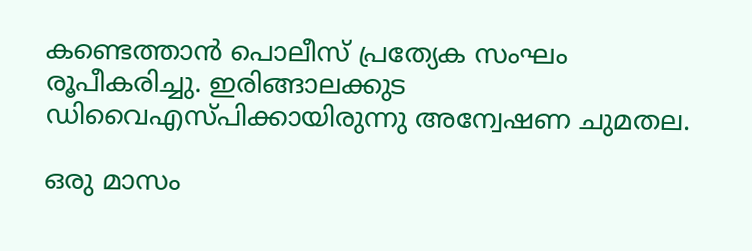കണ്ടെത്താൻ പൊലീസ് പ്രത്യേക സംഘം രൂപീകരിച്ചു. ഇരിങ്ങാലക്കുട ഡിവൈഎസ്പിക്കായിരുന്നു അന്വേഷണ ചുമതല.

ഒരു മാസം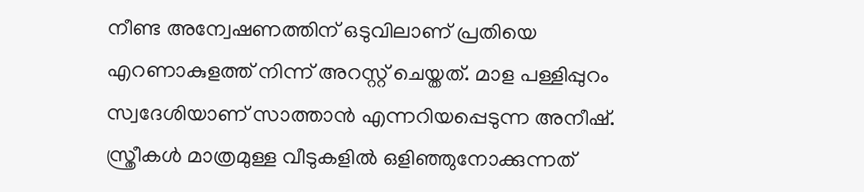നീണ്ട അന്വേഷണത്തിന് ഒടുവിലാണ് പ്രതിയെ എറണാകുളത്ത് നിന്ന് അറസ്റ്റ് ചെയ്തത്. മാള പള്ളിപ്പുറം സ്വദേശിയാണ് സാത്താൻ എന്നറിയപ്പെടുന്ന അനീഷ്. സ്ത്രീകൾ മാത്രമുള്ള വീടുകളിൽ ഒളിഞ്ഞുനോക്കുന്നത്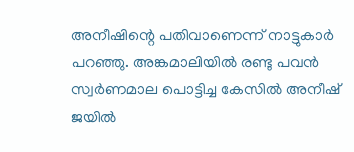അനീഷിന്റെ പതിവാണെന്ന് നാട്ടുകാർ പറഞ്ഞു. അങ്കമാലിയിൽ രണ്ടു പവൻ സ്വർണമാല പൊട്ടിച്ച കേസിൽ അനീഷ് ജയിൽ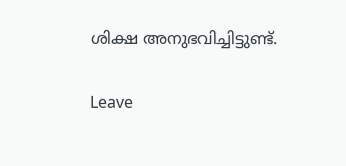ശിക്ഷ അനുഭവിച്ചിട്ടുണ്ട്.

Leave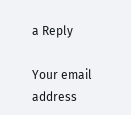a Reply

Your email address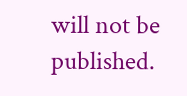will not be published.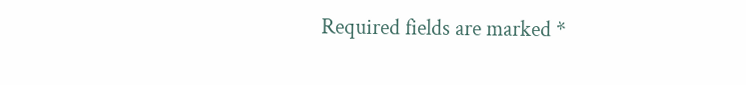Required fields are marked *